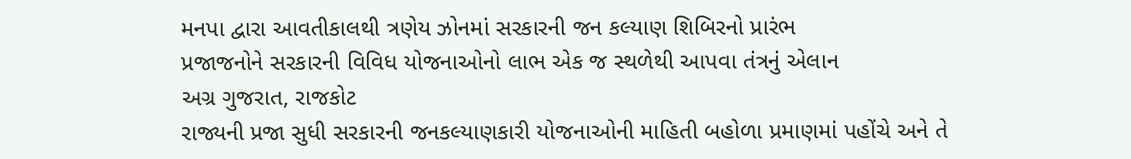મનપા દ્વારા આવતીકાલથી ત્રણેય ઝોનમાં સરકારની જન કલ્યાણ શિબિરનો પ્રારંભ
પ્રજાજનોને સરકારની વિવિધ યોજનાઓનો લાભ એક જ સ્થળેથી આપવા તંત્રનું એલાન
અગ્ર ગુજરાત, રાજકોટ
રાજ્યની પ્રજા સુધી સરકારની જનકલ્યાણકારી યોજનાઓની માહિતી બહોળા પ્રમાણમાં પહોંચે અને તે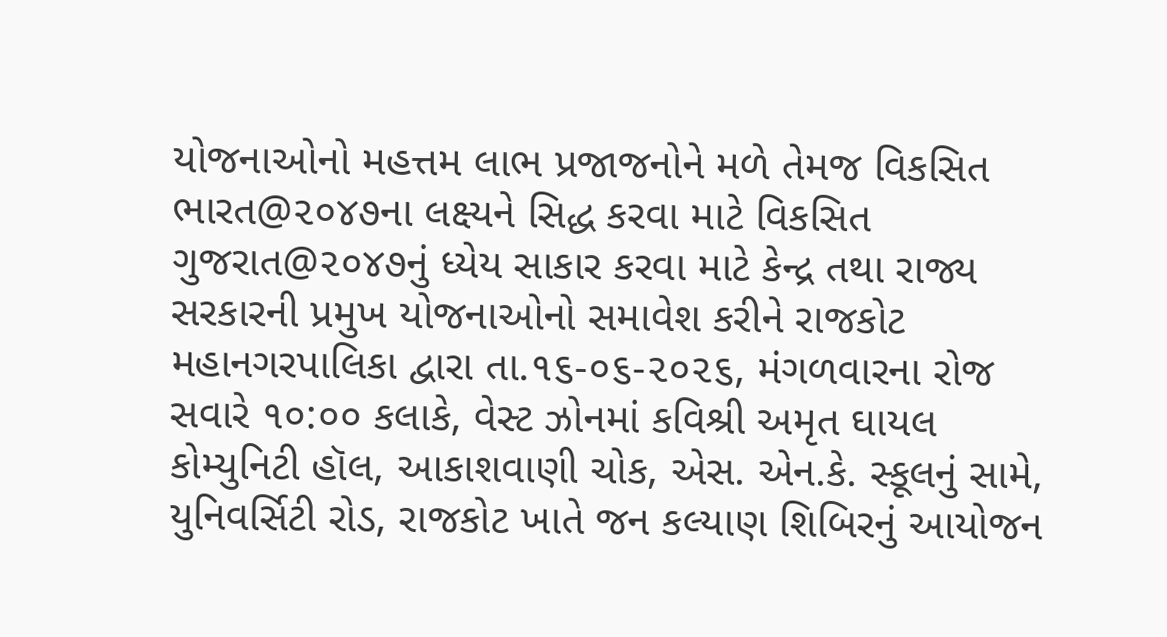યોજનાઓનો મહત્તમ લાભ પ્રજાજનોને મળે તેમજ વિકસિત ભારત@૨૦૪૭ના લક્ષ્યને સિદ્ધ કરવા માટે વિકસિત ગુજરાત@૨૦૪૭નું ધ્યેય સાકાર કરવા માટે કેન્દ્ર તથા રાજ્ય સરકારની પ્રમુખ યોજનાઓનો સમાવેશ કરીને રાજકોટ મહાનગરપાલિકા દ્વારા તા.૧૬-૦૬-૨૦૨૬, મંગળવારના રોજ સવારે ૧૦:૦૦ કલાકે, વેસ્ટ ઝોનમાં કવિશ્રી અમૃત ઘાયલ કોમ્યુનિટી હૉલ, આકાશવાણી ચોક, એસ. એન.કે. સ્કૂલનું સામે, યુનિવર્સિટી રોડ, રાજકોટ ખાતે જન કલ્યાણ શિબિરનું આયોજન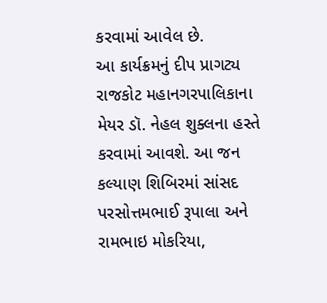કરવામાં આવેલ છે.
આ કાર્યક્રમનું દીપ પ્રાગટ્ય રાજકોટ મહાનગરપાલિકાના મેયર ડૉ. નેહલ શુક્લના હસ્તે કરવામાં આવશે. આ જન કલ્યાણ શિબિરમાં સાંસદ પરસોત્તમભાઈ રૂપાલા અને રામભાઇ મોકરિયા,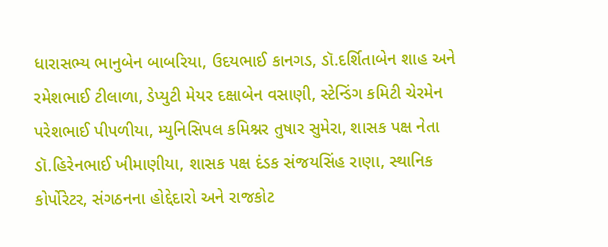ધારાસભ્ય ભાનુબેન બાબરિયા, ઉદયભાઈ કાનગડ, ડૉ.દર્શિતાબેન શાહ અને રમેશભાઈ ટીલાળા, ડેપ્યુટી મેયર દક્ષાબેન વસાણી, સ્ટેન્ડિંગ કમિટી ચેરમેન પરેશભાઈ પીપળીયા, મ્યુનિસિપલ કમિશ્નર તુષાર સુમેરા, શાસક પક્ષ નેતા ડૉ.હિરેનભાઈ ખીમાણીયા, શાસક પક્ષ દંડક સંજયસિંહ રાણા, સ્થાનિક કોર્પોરેટર, સંગઠનના હોદ્દેદારો અને રાજકોટ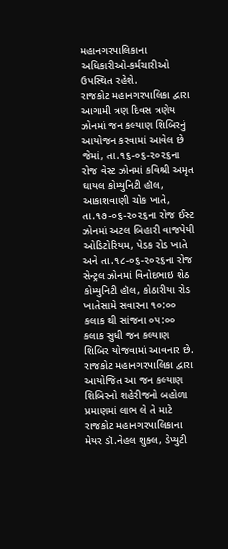મહાનગરપાલિકાના અધિકારીઓ-કર્મચારીઓ ઉપસ્થિત રહેશે.
રાજકોટ મહાનગરપાલિકા દ્વારા આગામી ત્રણ દિવસ ત્રણેય ઝોનમાં જન કલ્યાણ શિબિરનું આયોજન કરવામાં આવેલ છે જેમાં, તા.૧૬-૦૬-૨૦૨૬ના રોજ વેસ્ટ ઝોનમાં કવિશ્રી અમૃત ઘાયલ કોમ્યુનિટી હૉલ, આકાશવાણી ચોક ખાતે, તા.૧૭-૦૬-૨૦૨૬ના રોજ ઈસ્ટ ઝોનમાં અટલ બિહારી વાજપેયી ઓડિટોરિયમ, પેડક રોડ ખાતે અને તા.૧૮-૦૬-૨૦૨૬ના રોજ સેન્ટ્રલ ઝોનમાં વિનોદભાઇ શેઠ કોમ્યુનિટી હૉલ, કોઠારીયા રોડ ખાતેસામે સવારના ૧૦:૦૦ કલાક થી સાંજના ૦૫:૦૦ કલાક સુધી જન કલ્યાણ શિબિર યોજવામાં આવનાર છે.
રાજકોટ મહાનગરપાલિકા દ્વારા આયોજિત આ જન કલ્યાણ શિબિરનો શહેરીજનો બહોળા પ્રમાણમાં લાભ લે તે માટે રાજકોટ મહાનગરપાલિકાના મેયર ડૉ.નેહલ શુક્લ, ડેપ્યુટી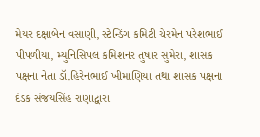મેયર દક્ષાબેન વસાણી, સ્ટેન્ડિંગ કમિટી ચેરમેન પરેશભાઈ પીપળીયા, મ્યુનિસિપલ કમિશનર તુષાર સુમેરા, શાસક પક્ષના નેતા ડૉ.હિરેનભાઈ ખીમાણિયા તથા શાસક પક્ષના દંડક સંજયસિંહ રાણાદ્વારા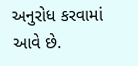અનુરોધ કરવામાં આવે છે.